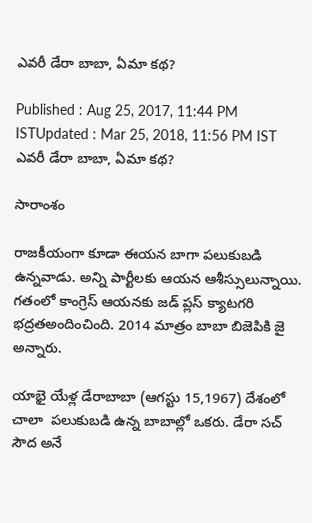ఎవరీ డేరా బాబా, ఏమా కథ?

Published : Aug 25, 2017, 11:44 PM ISTUpdated : Mar 25, 2018, 11:56 PM IST
ఎవరీ డేరా బాబా, ఏమా కథ?

సారాంశం

రాజకీయంగా కూడా ఈయన బాగా పలుకుబడి ఉన్నవాడు. అన్ని పార్టీలకు ఆయన ఆశీస్సులున్నాయి. గతంలో కాంగ్రెస్ ఆయనకు జడ్ ప్లస్ క్యాటగరి భద్రతఅందించింది. 2014 మాత్రం బాబా బిజెపికి జై అన్నారు.

యాభై యేళ్ల డేరాబాబా (ఆగస్టు 15,1967) దేశంలో చాలా  పలుకుబడి ఉన్న బాబాల్లో ఒకరు. డేరా సచ్ సౌద అనే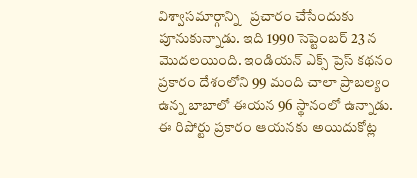విశ్వాసమార్గాన్ని   ప్రచారం చేసేందుకు పూనుకున్నాడు. ఇది 1990 సెప్టెంబర్ 23 న మొదలయింది. ఇండియన్ ఎక్స్ ప్రెస్ కథనం  ప్రకారం దేశంలోని 99 మంది చాలా ప్రాబల్యం ఉన్న బాబాలో ఈయన 96 స్థానంలో ఉన్నాడు. ఈ రిపోర్టు ప్రకారం ఆయనకు అయిదుకోట్ల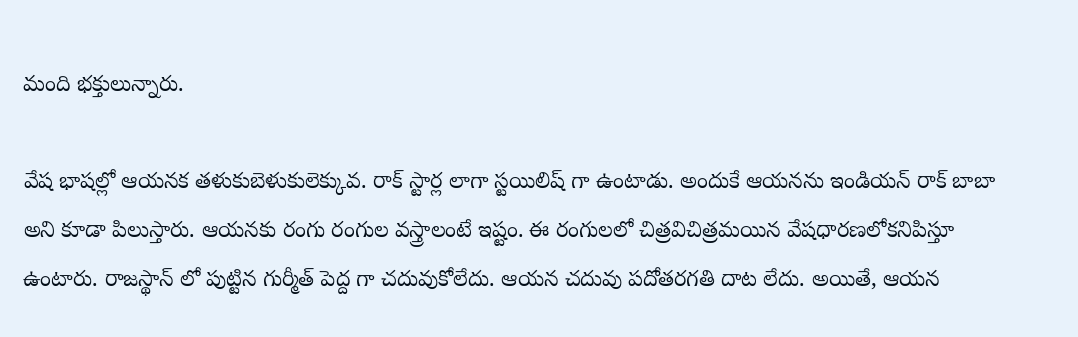మంది భక్తులున్నారు.

వేష భాషల్లో ఆయనక తళుకుబెళుకులెక్కువ. రాక్ స్టార్ల లాగా స్టయిలిష్ గా ఉంటాడు. అందుకే ఆయనను ఇండియన్ రాక్ బాబా అని కూడా పిలుస్తారు. ఆయనకు రంగు రంగుల వస్త్రాలంటే ఇష్టం. ఈ రంగులలో చిత్రవిచిత్రమయిన వేషధారణలోకనిపిస్తూ ఉంటారు. రాజస్థాన్ లో పుట్టిన గుర్మీత్ పెద్ద గా చదువుకోలేదు. ఆయన చదువు పదోతరగతి దాట లేదు. అయితే, ఆయన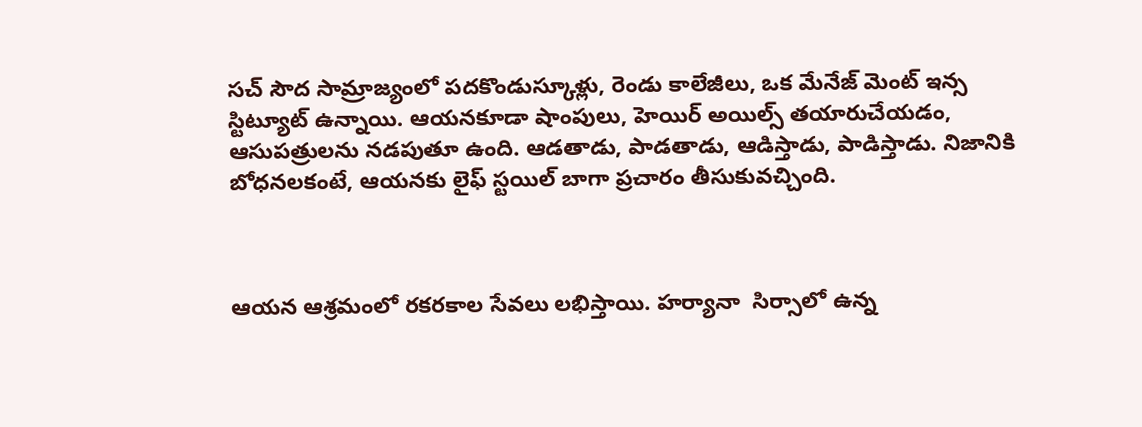సచ్ సౌద సామ్రాజ్యంలో పదకొండుస్కూళ్లు, రెండు కాలేజీలు, ఒక మేనేజ్ మెంట్ ఇన్స స్టిట్యూట్ ఉన్నాయి. ఆయనకూడా షాంపులు, హెయిర్ అయిల్స్ తయారుచేయడం, ఆసుపత్రులను నడపుతూ ఉంది. ఆడతాడు, పాడతాడు, ఆడిస్తాడు, పాడిస్తాడు. నిజానికి బోధనలకంటే, ఆయనకు లైఫ్ స్టయిల్ బాగా ప్రచారం తీసుకువచ్చింది.



ఆయన ఆశ్రమంలో రకరకాల సేవలు లభిస్తాయి. హర్యానా  సిర్సాలో ఉన్న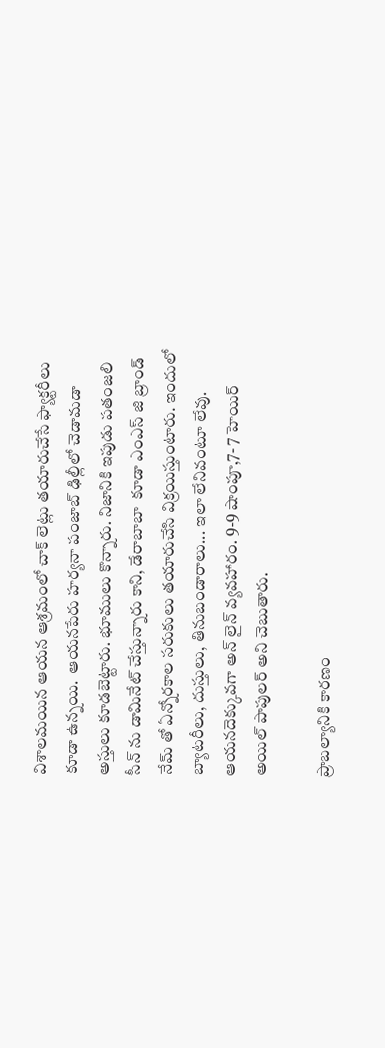విశాలమయిన ఆయన ఆశ్రమంలో చాక్ లెట్లు తయారుచేసే ఫ్యాక్టరీలు కూడా ఉన్నయి.  ఆయనపేరు హర్యనా పంజాబ్ ఢిల్లీలో చెడామడా అస్తులు కూడబెట్టారు. భూములు కొన్నారు. నిజానికి ఇపుడు పతంజలి సీన్ ను డామినేట్ చేస్తున్నారు కాని, డేరాబాబా  కూడా ఎంఎస్ జి బ్రాండ్ నేమ్ తో ఏన్నోరకాల సరుకులు తయారుచేసి విక్రయిస్తుంటారు. ఇందులో బ్యాటరీలు, దుస్తులు, తినుబండారాలు... ఇలా లేనివంటూ లేవు. ఆయనదెక్కువగా అన్ లైన్ వ్యవహారం. 9-9 షాంపూ,7- 7 హెయిర్  అయిల్ పాపులర్ అని చెబుతారు.

ప్రాబల్యానికి కారణం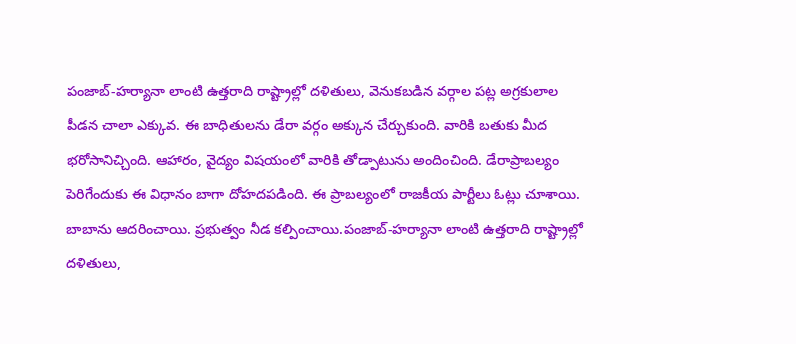పంజాబ్-హర్యానా లాంటి ఉత్తరాది రాష్ట్రాల్లో దళితులు, వెనుకబడిన వర్గాల పట్ల అగ్రకులాల పీడన చాలా ఎక్కువ. ఈ బాధితులను డేరా వర్గం అక్కున చేర్చుకుంది. వారికి బతుకు మీద  భరోసానిచ్చింది. ఆహారం, వైద్యం విషయంలో వారికి తోడ్పాటును అందించింది. డేరాప్రాబల్యం పెరిగేందుకు ఈ విధానం బాగా దోహదపడింది. ఈ ప్రాబల్యంలో రాజకీయ పార్టీలు ఓట్లు చూశాయి. బాబాను ఆదరించాయి. ప్రభుత్వం నీడ కల్పించాయి.పంజాబ్-హర్యానా లాంటి ఉత్తరాది రాష్ట్రాల్లో దళితులు,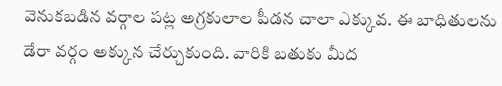వెనుకబడిన వర్గాల పట్ల అగ్రకులాల పీడన చాలా ఎక్కువ. ఈ బాధితులను డేరా వర్గం అక్కున చేర్చుకుంది. వారికి బతుకు మీద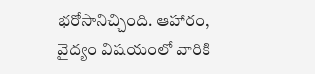భరోసానిచ్చింది. ఆహారం, వైద్యం విషయంలో వారికి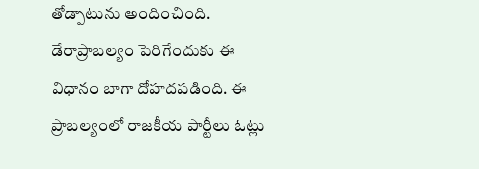తోడ్పాటును అందించింది. డేరాప్రాబల్యం పెరిగేందుకు ఈ విధానం బాగా దోహదపడింది. ఈ ప్రాబల్యంలో రాజకీయ పార్టీలు ఓట్లు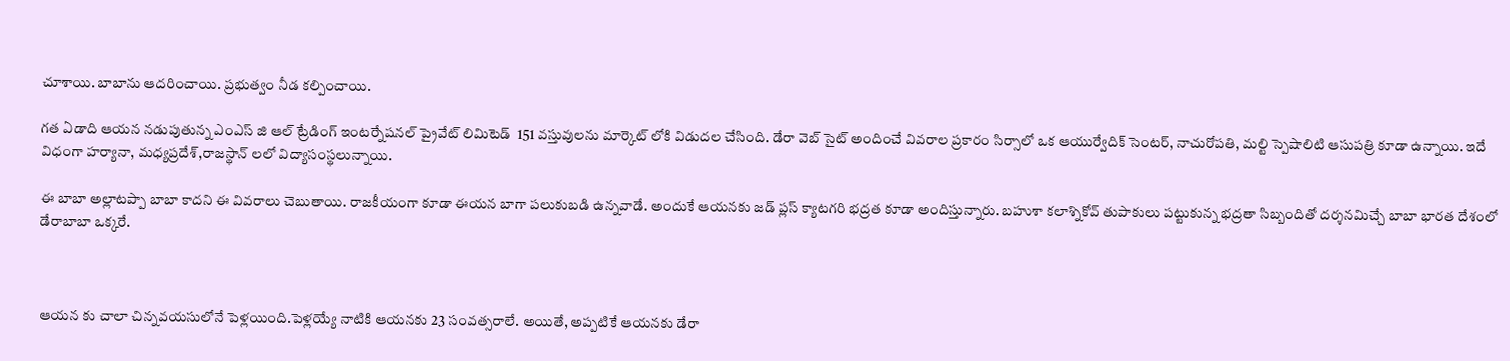చూశాయి. బాబాను ఆదరించాయి. ప్రభుత్వం నీడ కల్పించాయి.

గత ఏడాది ఆయన నడుపుతున్న ఎంఎస్ జి ఆల్ ట్రేడింగ్ ఇంటర్నేషనల్ ప్రైవేట్ లిమిటెడ్  151 వస్తువులను మార్కెట్ లోకి విడుదల చేసింది. డేరా వెబ్ సైట్ అందించే వివరాల ప్రకారం సిర్సాలో ఒక ఆయుర్వేదిక్ సెంటర్, నాచురోపతి, మల్టి స్పెషాలిటి ఆసుపత్రి కూడా ఉన్నాయి. ఇదే విధంగా హర్యానా, మధ్యప్రదేశ్,రాజస్థాన్ లలో విద్యాసంస్థలున్నాయి.

ఈ బాబా అల్లాటప్పా బాబా కాదని ఈ వివరాలు చెబుతాయి. రాజకీయంగా కూడా ఈయన బాగా పలుకుబడి ఉన్నవాడే. అందుకే ఆయనకు జడ్ ప్లస్ క్యాటగరి భద్రత కూడా అందిస్తున్నారు. బహుశా కలాశ్నికోవ్ తుపాకులు పట్టుకున్న భద్రతా సిబ్బందితో దర్శనమిచ్చే బాబా భారత దేశంలో డేరాబాబా ఒక్కరే.



ఆయన కు చాలా చిన్నవయసులోనే పెళ్లయింది.పెళ్లయ్యే నాటికి ఆయనకు 23 సంవత్సరాలే. అయితే, అప్పటికే ఆయనకు డేరా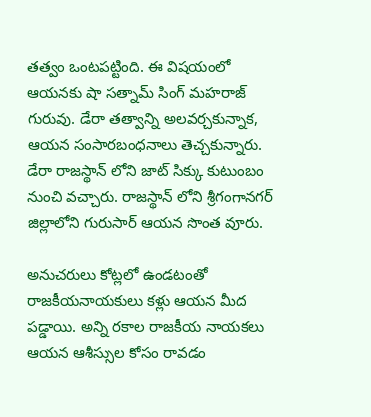తత్వం ఒంటపట్టింది. ఈ విషయంలో ఆయనకు షా సత్నామ్ సింగ్ మహరాజ్ గురువు. డేరా తత్వాన్ని అలవర్చకున్నాక, ఆయన సంసారబంధనాలు తెచ్చకున్నారు. డేరా రాజస్థాన్ లోని జాట్ సిక్కు కుటుంబం నుంచి వచ్చారు. రాజస్థాన్ లోని శ్రీగంగానగర్ జిల్లాలోని గురుసార్ ఆయన సొంత వూరు.

అనుచరులు కోట్లలో ఉండటంతో రాజకీయనాయకులు కళ్లు ఆయన మీద పడ్డాయి. అన్ని రకాల రాజకీయ నాయకలు ఆయన ఆశీస్సుల కోసం రావడం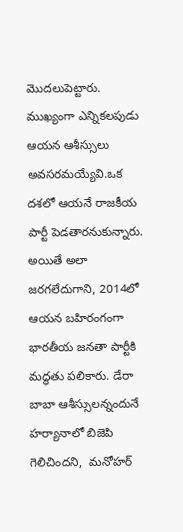మొదలుపెట్టారు. ముఖ్యంగా ఎన్నికలపుడు ఆయన ఆశీస్సులు అవసరమయ్యేవి.ఒక దశలో ఆయనే రాజకీయ పార్టీ పెడతారనుకున్నారు. అయితే అలా జరగలేదుగాని, 2014లో ఆయన బహిరంగంగా భారతీయ జనతా పార్టీకి మద్ధతు పలికారు. డేరా బాబా ఆశీస్సులన్నందునే హర్యానాలో బిజెపి గెలిచిందని,  మనోహర్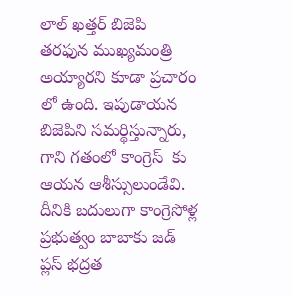లాల్ ఖత్తర్ బిజెపి తరఫున ముఖ్యమంత్రి అయ్యారని కూడా ప్రచారం లో ఉంది. ఇపుడాయన బిజెపిని సమర్థిస్తున్నారు, గాని గతంలో కాంగ్రెస్  కు ఆయన ఆశీస్సులుండేవి. దీనికి బదులుగా కాంగ్రెసోళ్ల ప్రభుత్వం బాబాకు జడ్ ప్లస్ భద్రత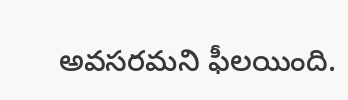అవసరమని ఫీలయింది.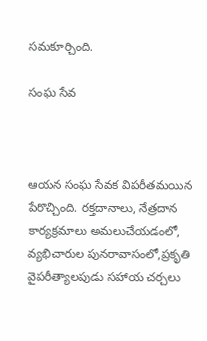సమకూర్చింది.

సంఘ సేవ



ఆయన సంఘ సేవక విపరీతమయిన పేరొచ్చింది. రక్తదానాలు, నేత్రదాన కార్యక్రమాలు అమలుచేయడంలో, వ్యభిచారుల పునరావాసంలో,ప్రకృతి వైపరీత్యాలపుడు సహాయ చర్చలు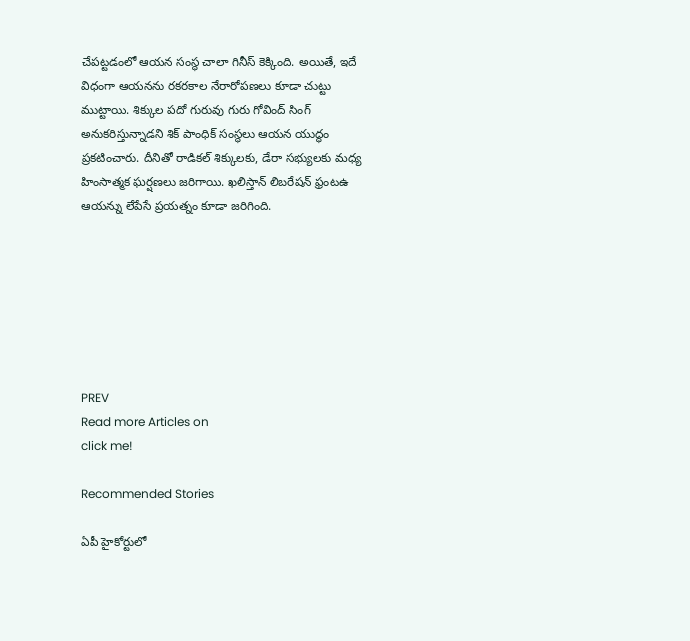చేపట్టడంలో ఆయన సంస్థ చాలా గినీస్ కెక్కింది. అయితే, ఇదే విధంగా ఆయనను రకరకాల నేరారోపణలు కూడా చుట్టు ముట్టాయి. శిక్కుల పదో గురువు గురు గోవింద్ సింగ్ అనుకరిస్తున్నాడని శిక్ పాంధిక్ సంస్థలు ఆయన యుద్ధం ప్రకటించారు. దీనితో రాడికల్ శిక్కులకు, డేరా సభ్యులకు మధ్య హింసాత్మక ఘర్షణలు జరిగాయి. ఖలిస్తాన్ లిబరేషన్ ఫ్రంటఉ ఆయన్ను లేపేసే ప్రయత్నం కూడా జరిగింది.







PREV
Read more Articles on
click me!

Recommended Stories

ఏపీ హైకోర్టులో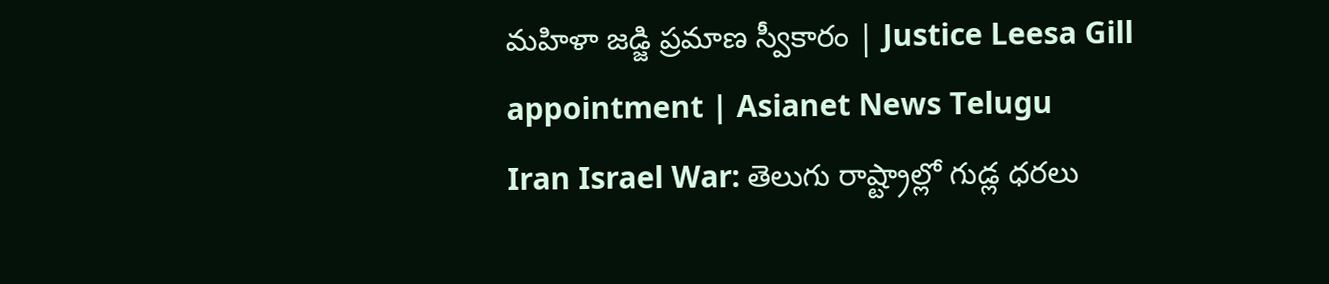మహిళా జడ్జి ప్రమాణ స్వీకారం | Justice Leesa Gill appointment | Asianet News Telugu
Iran Israel War: తెలుగు రాష్ట్రాల్లో గుడ్ల ధరలు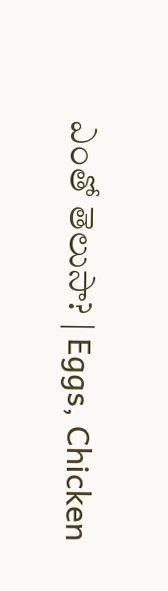ఎంతో తెలుసా? | Eggs, Chicken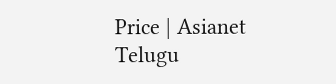Price | Asianet Telugu